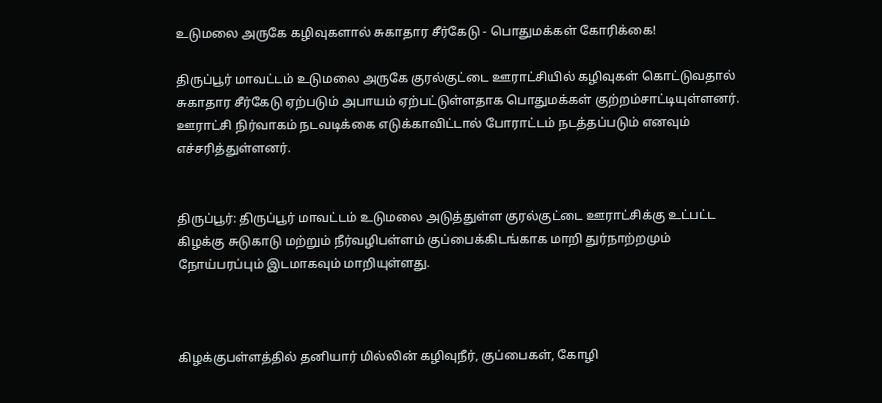உடுமலை அருகே கழிவுகளால் சுகாதார சீர்கேடு - பொதுமக்கள் கோரிக்கை!

திருப்பூர் மாவட்டம் உடுமலை அருகே குரல்குட்டை ஊராட்சியில் கழிவுகள் கொட்டுவதால் சுகாதார சீர்கேடு ஏற்படும் அபாயம் ஏற்பட்டுள்ளதாக பொதுமக்கள் குற்றம்சாட்டியுள்ளனர். ஊராட்சி நிர்வாகம் நடவடிக்கை எடுக்காவிட்டால் போராட்டம் நடத்தப்படும் எனவும் எச்சரித்துள்ளனர்.


திருப்பூர்: திருப்பூர் மாவட்டம் உடுமலை அடுத்துள்ள குரல்குட்டை ஊராட்சிக்கு உட்பட்ட கிழக்கு சுடுகாடு மற்றும் நீர்வழிபள்ளம் குப்பைக்கிடங்காக மாறி துர்நாற்றமும் நோய்பரப்பும் இடமாகவும் மாறியுள்ளது.



கிழக்குபள்ளத்தில் தனியார் மில்லின் கழிவுநீர், குப்பைகள், கோழி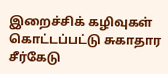இறைச்சிக் கழிவுகள் கொட்டப்பட்டு சுகாதார சீர்கேடு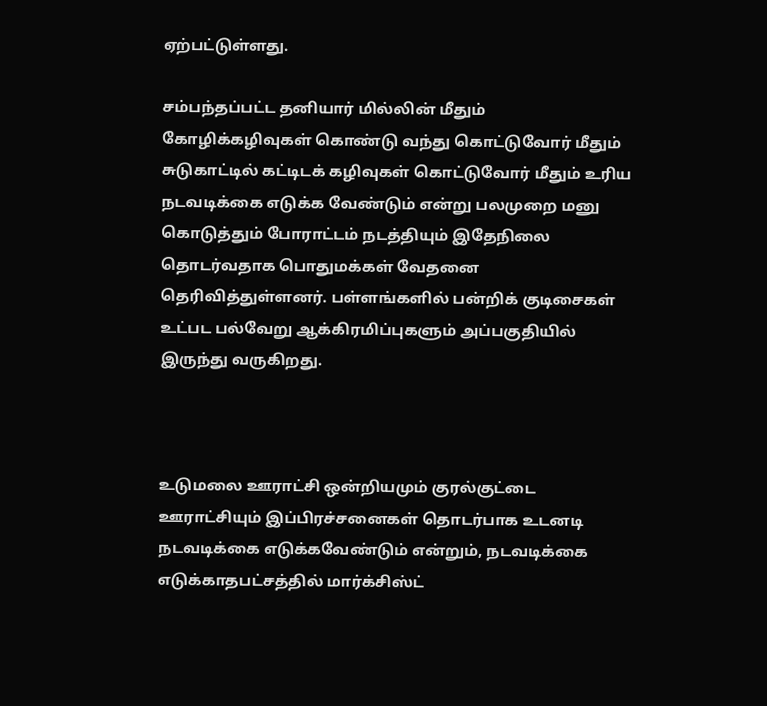ஏற்பட்டுள்ளது.

சம்பந்தப்பட்ட தனியார் மில்லின் மீதும் கோழிக்கழிவுகள் கொண்டு வந்து கொட்டுவோர் மீதும் சுடுகாட்டில் கட்டிடக் கழிவுகள் கொட்டுவோர் மீதும் உரிய நடவடிக்கை எடுக்க வேண்டும் என்று பலமுறை மனு கொடுத்தும் போராட்டம் நடத்தியும் இதேநிலை தொடர்வதாக பொதுமக்கள் வேதனை தெரிவித்துள்ளனர். பள்ளங்களில் பன்றிக் குடிசைகள் உட்பட பல்வேறு ஆக்கிரமிப்புகளும் அப்பகுதியில் இருந்து வருகிறது.



உடுமலை ஊராட்சி ஒன்றியமும் குரல்குட்டை ஊராட்சியும் இப்பிரச்சனைகள் தொடர்பாக உடனடி நடவடிக்கை எடுக்கவேண்டும் என்றும், நடவடிக்கை எடுக்காதபட்சத்தில் மார்க்சிஸ்ட்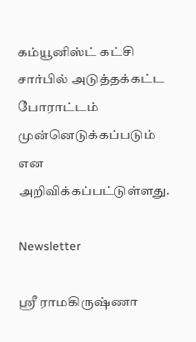கம்யூனிஸ்ட் கட்சி சார்பில் அடுத்தக்கட்ட போராட்டம் முன்னெடுக்கப்படும் என அறிவிக்கப்பட்டுள்ளது.

Newsletter

ஸ்ரீ ராமகிருஷ்ணா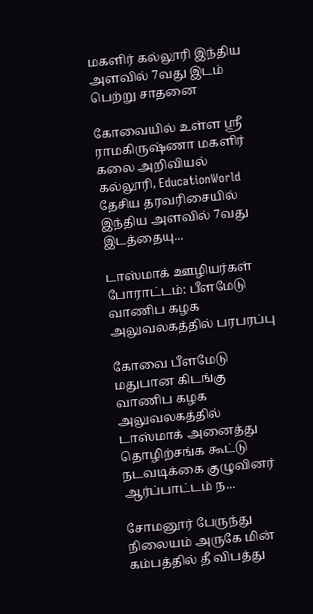மகளிர் கல்லூரி இந்திய அளவில் 7வது இடம் பெற்று சாதனை

கோவையில் உள்ள ஸ்ரீ ராமகிருஷ்ணா மகளிர் கலை அறிவியல் கல்லூரி, EducationWorld தேசிய தரவரிசையில் இந்திய அளவில் 7வது இடத்தையு...

டாஸ்மாக் ஊழியர்கள் போராட்டம்: பீளமேடு வாணிப கழக அலுவலகத்தில் பரபரப்பு

கோவை பீளமேடு மதுபான கிடங்கு வாணிப கழக அலுவலகத்தில் டாஸ்மாக் அனைத்து தொழிற்சங்க கூட்டு நடவடிக்கை குழுவினர் ஆர்ப்பாட்டம் ந...

சோமனூர் பேருந்து நிலையம் அருகே மின் கம்பத்தில் தீ விபத்து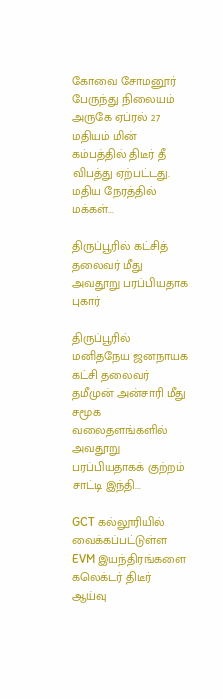கோவை சோமனூர் பேருந்து நிலையம் அருகே ஏப்ரல் 27 மதியம் மின் கம்பத்தில் திடீர் தீ விபத்து ஏற்பட்டது. மதிய நேரத்தில் மக்கள்...

திருப்பூரில் கட்சித் தலைவர் மீது அவதூறு பரப்பியதாக புகார்

திருப்பூரில் மனிதநேய ஜனநாயக கட்சி தலைவர் தமீமுன் அன்சாரி மீது சமூக வலைதளங்களில் அவதூறு பரப்பியதாகக் குற்றம் சாட்டி இந்தி...

GCT கல்லூரியில் வைக்கப்பட்டுள்ள EVM இயந்திரங்களை கலெக்டர் திடீர் ஆய்வு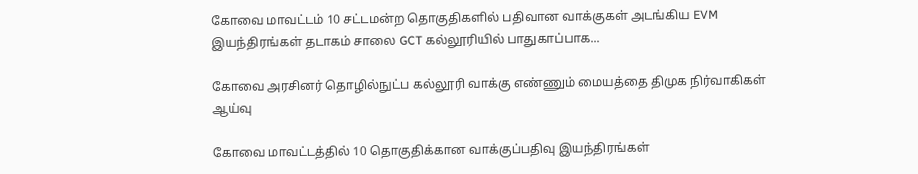கோவை மாவட்டம் 10 சட்டமன்ற தொகுதிகளில் பதிவான வாக்குகள் அடங்கிய EVM இயந்திரங்கள் தடாகம் சாலை GCT கல்லூரியில் பாதுகாப்பாக...

கோவை அரசினர் தொழில்நுட்ப கல்லூரி வாக்கு எண்ணும் மையத்தை திமுக நிர்வாகிகள் ஆய்வு

கோவை மாவட்டத்தில் 10 தொகுதிக்கான வாக்குப்பதிவு இயந்திரங்கள்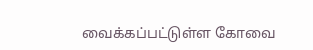வைக்கப்பட்டுள்ள கோவை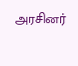அரசினர்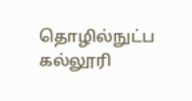தொழில்நுட்ப கல்லூரி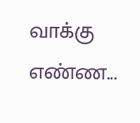வாக்கு எண்ண...